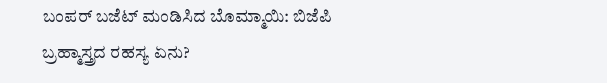ಬಂಪರ್ ಬಜೆಟ್ ಮಂಡಿಸಿದ ಬೊಮ್ಮಾಯಿ: ಬಿಜೆಪಿ ಬ್ರಹ್ಮಾಸ್ತ್ರದ ರಹಸ್ಯ ಏನು?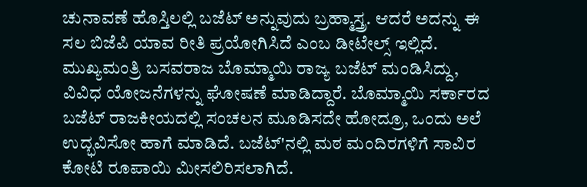ಚುನಾವಣೆ ಹೊಸ್ತಿಲಲ್ಲಿ ಬಜೆಟ್ ಅನ್ನುವುದು ಬ್ರಹ್ಮಾಸ್ತ್ರ. ಆದರೆ ಅದನ್ನು ಈ ಸಲ ಬಿಜೆಪಿ ಯಾವ ರೀತಿ ಪ್ರಯೋಗಿಸಿದೆ ಎಂಬ ಡೀಟೇಲ್ಸ್ ಇಲ್ಲಿದೆ.
ಮುಖ್ಯಮಂತ್ರಿ ಬಸವರಾಜ ಬೊಮ್ಮಾಯಿ ರಾಜ್ಯ ಬಜೆಟ್ ಮಂಡಿಸಿದ್ದು, ವಿವಿಧ ಯೋಜನೆಗಳನ್ನು ಘೋಷಣೆ ಮಾಡಿದ್ದಾರೆ. ಬೊಮ್ಮಾಯಿ ಸರ್ಕಾರದ ಬಜೆಟ್ ರಾಜಕೀಯದಲ್ಲಿ ಸಂಚಲನ ಮೂಡಿಸದೇ ಹೋದ್ರೂ, ಒಂದು ಅಲೆ ಉದ್ಭವಿಸೋ ಹಾಗೆ ಮಾಡಿದೆ. ಬಜೆಟ್'ನಲ್ಲಿ ಮಠ ಮಂದಿರಗಳಿಗೆ ಸಾವಿರ ಕೋಟಿ ರೂಪಾಯಿ ಮೀಸಲಿರಿಸಲಾಗಿದೆ.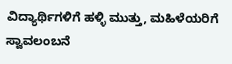ವಿದ್ಯಾರ್ಥಿಗಳಿಗೆ ಹಳ್ಳಿ ಮುತ್ತು, ಮಹಿಳೆಯರಿಗೆ ಸ್ವಾವಲಂಬನೆ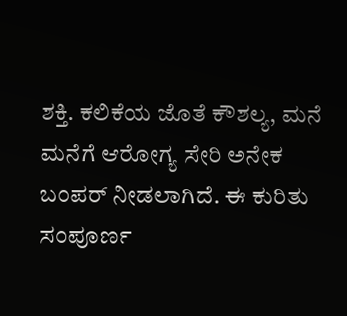ಶಕ್ತಿ. ಕಲಿಕೆಯ ಜೊತೆ ಕೌಶಲ್ಯ, ಮನೆ ಮನೆಗೆ ಆರೋಗ್ಯ ಸೇರಿ ಅನೇಕ ಬಂಪರ್ ನೀಡಲಾಗಿದೆ. ಈ ಕುರಿತು ಸಂಪೂರ್ಣ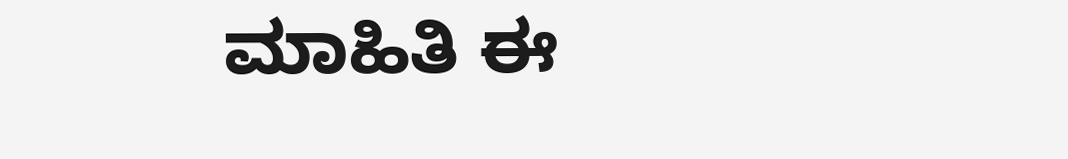ಮಾಹಿತಿ ಈ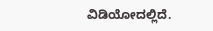ವಿಡಿಯೋದಲ್ಲಿದೆ.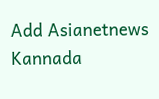Add Asianetnews Kannada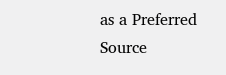as a Preferred Source